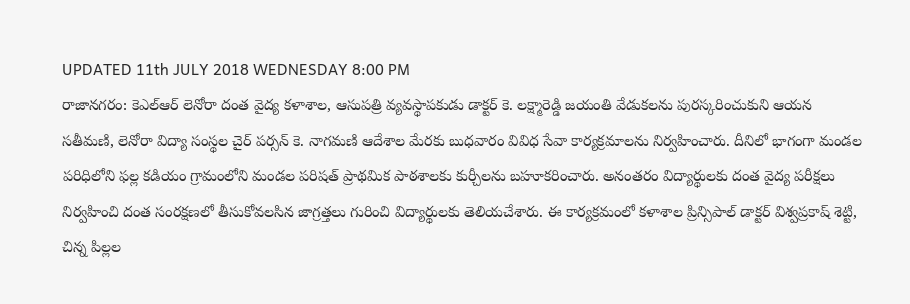UPDATED 11th JULY 2018 WEDNESDAY 8:00 PM
రాజానగరం: కెఎల్ఆర్ లెనోరా దంత వైద్య కళాశాల, ఆసుపత్రి వ్యవస్థాపకుడు డాక్టర్ కె. లక్ష్మారెడ్డి జయంతి వేడుకలను పురస్కరించుకుని ఆయన సతీమణి, లెనోరా విద్యా సంస్థల చైర్ పర్సన్ కె. నాగమణి ఆదేశాల మేరకు బుధవారం వివిధ సేవా కార్యక్రమాలను నిర్వహించారు. దీనిలో భాగంగా మండల పరిధిలోని ఫల్ల కడియం గ్రామంలోని మండల పరిషత్ ప్రాథమిక పాఠశాలకు కుర్చీలను బహూకరించారు. అనంతరం విద్యార్థులకు దంత వైద్య పరీక్షలు నిర్వహించి దంత సంరక్షణలో తీసుకోవలసిన జాగ్రత్తలు గురించి విద్యార్థులకు తెలియచేశారు. ఈ కార్యక్రమంలో కళాశాల ప్రిన్సిపాల్ డాక్టర్ విశ్వప్రకాష్ శెట్టి, చిన్న పిల్లల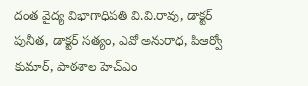దంత వైద్య విభాగాధిపతి వి.వి.రావు, డాక్టర్ పునీత, డాక్టర్ సత్యం, ఎవో అనురాధ, పిఆర్వో కుమార్, పాఠశాల హెచ్ఎం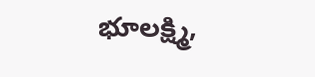భూలక్ష్మి,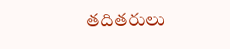తదితరులు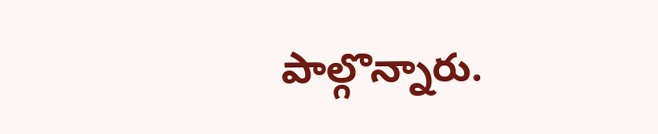పాల్గొన్నారు.